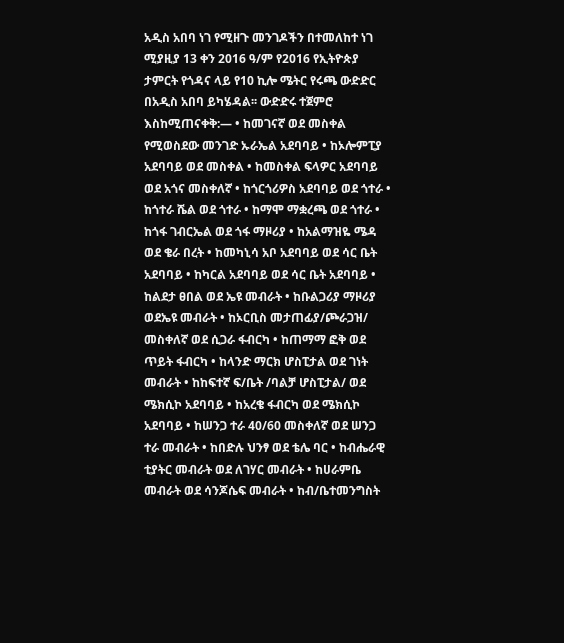አዲስ አበባ ነገ የሚዘጉ መንገዶችን በተመለከተ ነገ ሚያዚያ 13 ቀን 2016 ዓ/ም የ2016 የኢትዮጵያ ታምርት የጎዳና ላይ የ10 ኪሎ ሜትር የሩጫ ውድድር በአዲስ አበባ ይካሄዳል፡፡ ውድድሩ ተጀምሮ እስከሚጠናቀቅ:— • ከመገናኛ ወደ መስቀል የሚወስደው መንገድ ኡራኤል አደባባይ • ከኦሎምፒያ አደባባይ ወደ መስቀል • ከመስቀል ፍላዎር አደባባይ ወደ አጎና መስቀለኛ • ከጎርጎሪዎስ አደባባይ ወደ ጎተራ • ከጎተራ ሼል ወደ ጎተራ • ከማሞ ማቋረጫ ወደ ጎተራ • ከጎፋ ገብርኤል ወደ ጎፋ ማዞሪያ • ከአልማዝዬ ሜዳ ወደ ቄራ በረት • ከመካኒሳ አቦ አደባባይ ወደ ሳር ቤት አደባባይ • ከካርል አደባባይ ወደ ሳር ቤት አደባባይ • ከልደታ ፀበል ወደ ኤዩ መብራት • ከቡልጋሪያ ማዞሪያ ወደኤዩ መብራት • ከኦርቢስ መታጠፊያ/ጮራጋዝ/ መስቀለኛ ወደ ሲጋራ ፋብርካ • ከጠማማ ፎቅ ወደ ጥይት ፋብርካ • ከላንድ ማርክ ሆስፒታል ወደ ገነት መብራት • ከከፍተኛ ፍ/ቤት /ባልቻ ሆስፒታል/ ወደ ሜክሲኮ አደባባይ • ከአረቄ ፋብርካ ወደ ሜክሲኮ አደባባይ • ከሠንጋ ተራ 40/60 መስቀለኛ ወደ ሠንጋ ተራ መብራት • ከበድሉ ህንፃ ወደ ቴሌ ባር • ከብሔራዊ ቲያትር መብራት ወደ ለገሃር መብራት • ከሀራምቤ መብራት ወደ ሳንጆሴፍ መብራት • ከብ/ቤተመንግስት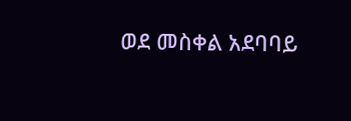ወደ መስቀል አደባባይ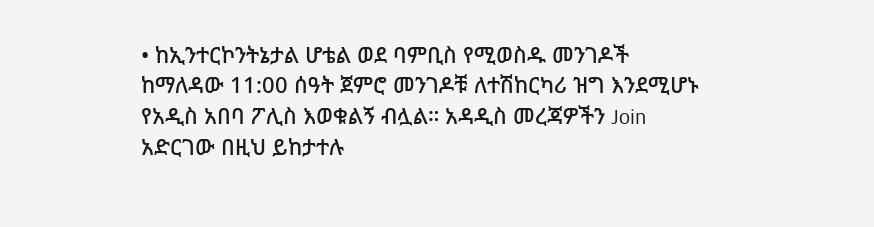• ከኢንተርኮንትኔታል ሆቴል ወደ ባምቢስ የሚወስዱ መንገዶች ከማለዳው 11:00 ሰዓት ጀምሮ መንገዶቹ ለተሽከርካሪ ዝግ እንደሚሆኑ የአዲስ አበባ ፖሊስ እወቁልኝ ብሏል። አዳዲስ መረጃዎችን Join አድርገው በዚህ ይከታተሉ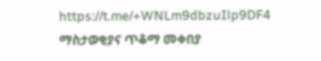https://t.me/+WNLm9dbzuIlp9DF4 ማስታወቂያና ጥቆማ መቀበያ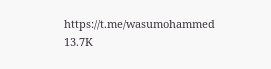https://t.me/wasumohammed 13.7K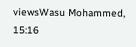viewsWasu Mohammed, 15:16